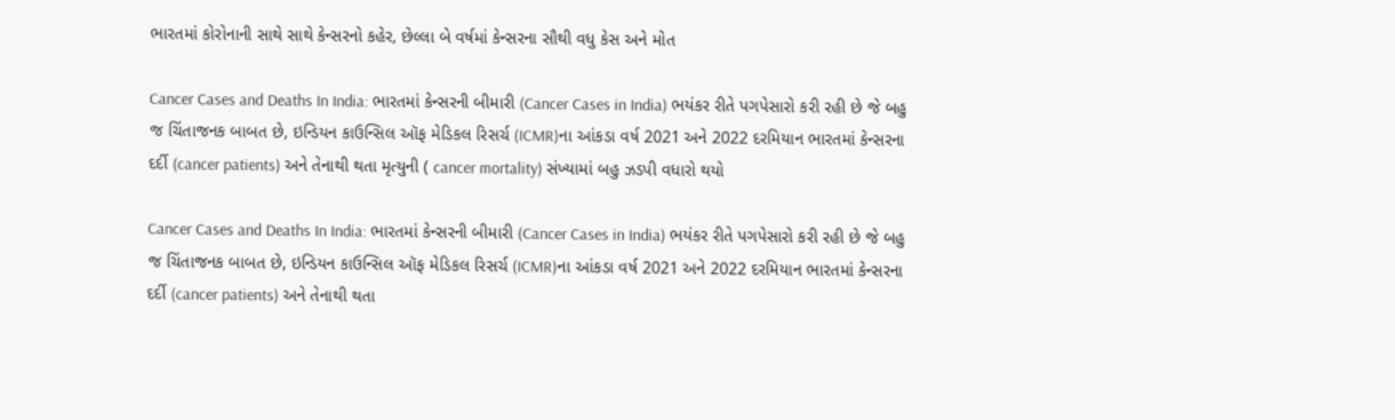ભારતમાં કોરોનાની સાથે સાથે કેન્સરનો કહેર, છેલ્લા બે વર્ષમાં કેન્સરના સૌથી વધુ કેસ અને મોત

Cancer Cases and Deaths In India: ભારતમાં કેન્સરની બીમારી (Cancer Cases in India) ભયંકર રીતે પગપેસારો કરી રહી છે જે બહુ જ ચિંતાજનક બાબત છે, ઇન્ડિયન કાઉન્સિલ ઑફ મેડિકલ રિસર્ચ (ICMR)ના આંકડા વર્ષ 2021 અને 2022 દરમિયાન ભારતમાં કેન્સરના દર્દી (cancer patients) અને તેનાથી થતા મૃત્યુની ( cancer mortality) સંખ્યામાં બહુ ઝડપી વધારો થયો

Cancer Cases and Deaths In India: ભારતમાં કેન્સરની બીમારી (Cancer Cases in India) ભયંકર રીતે પગપેસારો કરી રહી છે જે બહુ જ ચિંતાજનક બાબત છે, ઇન્ડિયન કાઉન્સિલ ઑફ મેડિકલ રિસર્ચ (ICMR)ના આંકડા વર્ષ 2021 અને 2022 દરમિયાન ભારતમાં કેન્સરના દર્દી (cancer patients) અને તેનાથી થતા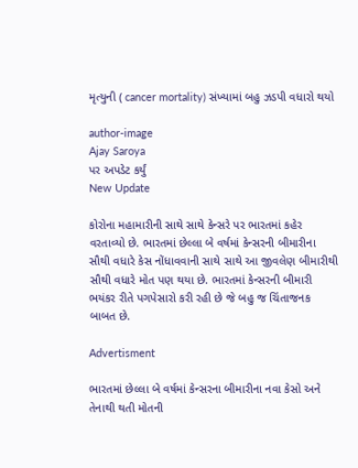મૃત્યુની ( cancer mortality) સંખ્યામાં બહુ ઝડપી વધારો થયો

author-image
Ajay Saroya
પર અપડેટ કર્યું
New Update

કોરોના મહામારીની સાથે સાથે કેન્સરે પર ભારતમાં કહેર વરતાવ્યો છે. ભારતમાં છેલ્લા બે વર્ષમાં કેન્સરની બીમારીના સૌથી વધારે કેસ નોંધાવવાની સાથે સાથે આ જીવલેણ બીમારીથી સૌથી વધારે મોત પણ થયા છે. ભારતમાં કેન્સરની બીમારી ભયંકર રીતે પગપેસારો કરી રહી છે જે બહુ જ ચિંતાજનક બાબત છે.

Advertisment

ભારતમાં છેલ્લા બે વર્ષમાં કેન્સરના બીમારીના નવા કેસો અને તેનાથી થતી મોતની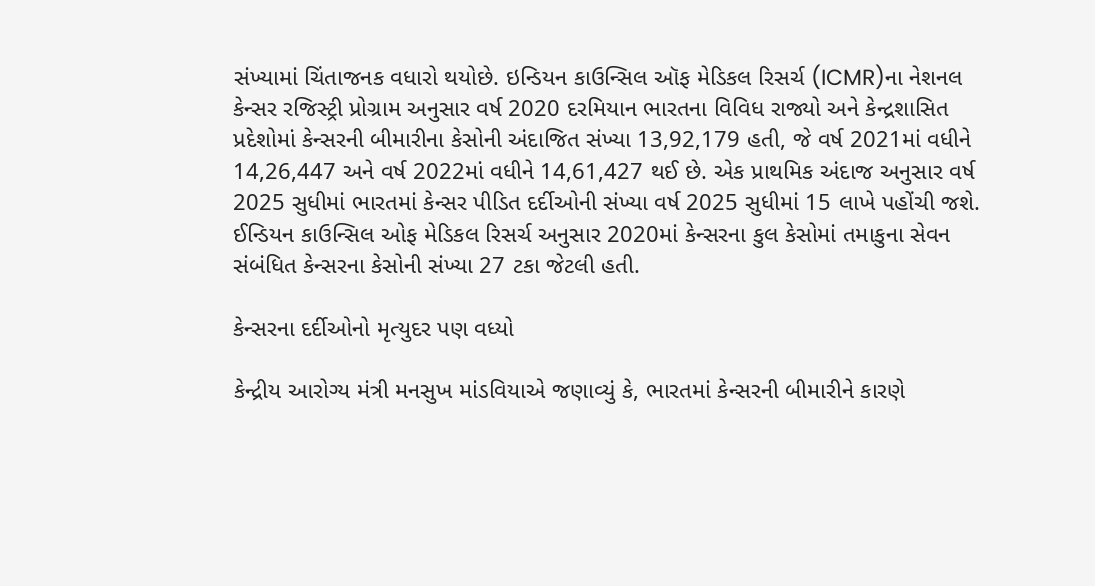સંખ્યામાં ચિંતાજનક વધારો થયોછે. ઇન્ડિયન કાઉન્સિલ ઑફ મેડિકલ રિસર્ચ (ICMR)ના નેશનલ કેન્સર રજિસ્ટ્રી પ્રોગ્રામ અનુસાર વર્ષ 2020 દરમિયાન ભારતના વિવિધ રાજ્યો અને કેન્દ્રશાસિત પ્રદેશોમાં કેન્સરની બીમારીના કેસોની અંદાજિત સંખ્યા 13,92,179 હતી, જે વર્ષ 2021માં વધીને 14,26,447 અને વર્ષ 2022માં વધીને 14,61,427 થઈ છે. એક પ્રાથમિક અંદાજ અનુસાર વર્ષ 2025 સુધીમાં ભારતમાં કેન્સર પીડિત દર્દીઓની સંખ્યા વર્ષ 2025 સુધીમાં 15 લાખે પહોંચી જશે. ઈન્ડિયન કાઉન્સિલ ઓફ મેડિકલ રિસર્ચ અનુસાર 2020માં કેન્સરના કુલ કેસોમાં તમાકુના સેવન સંબંધિત કેન્સરના કેસોની સંખ્યા 27 ટકા જેટલી હતી.

કેન્સરના દર્દીઓનો મૃત્યુદર પણ વધ્યો

કેન્દ્રીય આરોગ્ય મંત્રી મનસુખ માંડવિયાએ જણાવ્યું કે, ભારતમાં કેન્સરની બીમારીને કારણે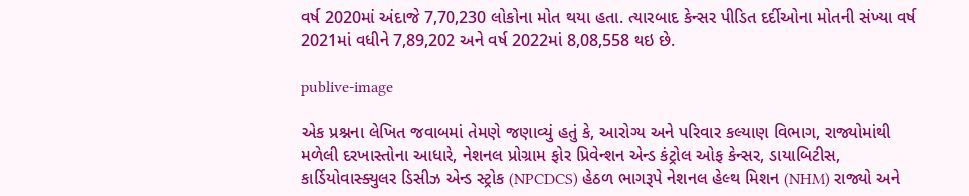વર્ષ 2020માં અંદાજે 7,70,230 લોકોના મોત થયા હતા. ત્યારબાદ કેન્સર પીડિત દર્દીઓના મોતની સંખ્યા વર્ષ 2021માં વધીને 7,89,202 અને વર્ષ 2022માં 8,08,558 થઇ છે.

publive-image

એક પ્રશ્નના લેખિત જવાબમાં તેમણે જણાવ્યું હતું કે, આરોગ્ય અને પરિવાર કલ્યાણ વિભાગ, રાજ્યોમાંથી મળેલી દરખાસ્તોના આધારે, નેશનલ પ્રોગ્રામ ફોર પ્રિવેન્શન એન્ડ કંટ્રોલ ઓફ કેન્સર, ડાયાબિટીસ, કાર્ડિયોવાસ્ક્યુલર ડિસીઝ એન્ડ સ્ટ્રોક (NPCDCS) હેઠળ ભાગરૂપે નેશનલ હેલ્થ મિશન (NHM) રાજ્યો અને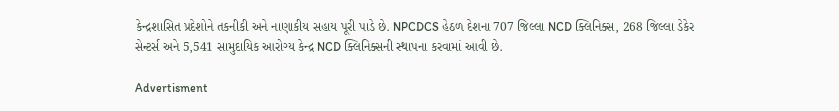કેન્દ્રશાસિત પ્રદેશોને તકનીકી અને નાણાકીય સહાય પૂરી પાડે છે. NPCDCS હેઠળ દેશના 707 જિલ્લા NCD ક્લિનિક્સ, 268 જિલ્લા ડેકેર સેન્ટર્સ અને 5,541 સામુદાયિક આરોગ્ય કેન્દ્ર NCD ક્લિનિક્સની સ્થાપના કરવામાં આવી છે.

Advertisment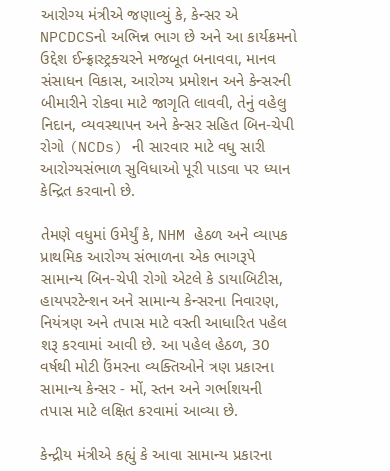આરોગ્ય મંત્રીએ જણાવ્યું કે, કેન્સર એ NPCDCSનો અભિન્ન ભાગ છે અને આ કાર્યક્રમનો ઉદ્દેશ ઈન્ફ્રાસ્ટ્રક્ચરને મજબૂત બનાવવા, માનવ સંસાધન વિકાસ, આરોગ્ય પ્રમોશન અને કેન્સરની બીમારીને રોકવા માટે જાગૃતિ લાવવી, તેનું વહેલુ નિદાન, વ્યવસ્થાપન અને કેન્સર સહિત બિન-ચેપી રોગો (NCDs) ની સારવાર માટે વધુ સારી આરોગ્યસંભાળ સુવિધાઓ પૂરી પાડવા પર ધ્યાન કેન્દ્રિત કરવાનો છે.

તેમણે વધુમાં ઉમેર્યું કે, NHM હેઠળ અને વ્યાપક પ્રાથમિક આરોગ્ય સંભાળના એક ભાગરૂપે સામાન્ય બિન-ચેપી રોગો એટલે કે ડાયાબિટીસ, હાયપરટેન્શન અને સામાન્ય કેન્સરના નિવારણ, નિયંત્રણ અને તપાસ માટે વસ્તી આધારિત પહેલ શરૂ કરવામાં આવી છે. આ પહેલ હેઠળ, 30 વર્ષથી મોટી ઉંમરના વ્યક્તિઓને ત્રણ પ્રકારના સામાન્ય કેન્સર - મોં, સ્તન અને ગર્ભાશયની તપાસ માટે લક્ષિત કરવામાં આવ્યા છે.

કેન્દ્રીય મંત્રીએ કહ્યું કે આવા સામાન્ય પ્રકારના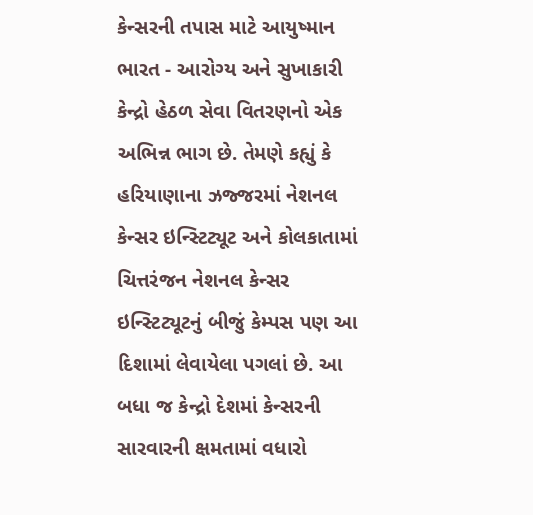કેન્સરની તપાસ માટે આયુષ્માન ભારત - આરોગ્ય અને સુખાકારી કેન્દ્રો હેઠળ સેવા વિતરણનો એક અભિન્ન ભાગ છે. તેમણે કહ્યું કે હરિયાણાના ઝજ્જરમાં નેશનલ કેન્સર ઇન્સ્ટિટ્યૂટ અને કોલકાતામાં ચિત્તરંજન નેશનલ કેન્સર ઇન્સ્ટિટ્યૂટનું બીજું કેમ્પસ પણ આ દિશામાં લેવાયેલા પગલાં છે. આ બધા જ કેન્દ્રો દેશમાં કેન્સરની સારવારની ક્ષમતામાં વધારો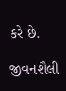કરે છે.

જીવનશૈલી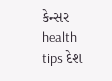કેન્સર health tips દેશ